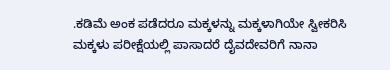.ಕಡಿಮೆ ಅಂಕ ಪಡೆದರೂ ಮಕ್ಕಳನ್ನು ಮಕ್ಕಳಾಗಿಯೇ ಸ್ವೀಕರಿಸಿ
ಮಕ್ಕಳು ಪರೀಕ್ಷೆಯಲ್ಲಿ ಪಾಸಾದರೆ ದೈವದೇವರಿಗೆ ನಾನಾ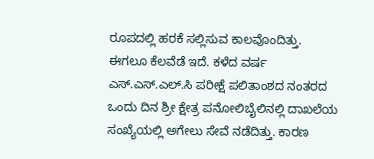ರೂಪದಲ್ಲಿ ಹರಕೆ ಸಲ್ಲಿಸುವ ಕಾಲವೊಂದಿತ್ತು. ಈಗಲೂ ಕೆಲವೆಡೆ ಇದೆ. ಕಳೆದ ವರ್ಷ ಎಸ್.ಎಸ್.ಎಲ್.ಸಿ ಪರೀಕ್ಷೆ ಪಲಿತಾಂಶದ ನಂತರದ ಒಂದು ದಿನ ಶ್ರೀ ಕ್ಷೇತ್ರ ಪನೋಲಿಬೈಲಿನಲ್ಲಿ ದಾಖಲೆಯ ಸಂಖ್ಯೆಯಲ್ಲಿ ಅಗೇಲು ಸೇವೆ ನಡೆದಿತ್ತು. ಕಾರಣ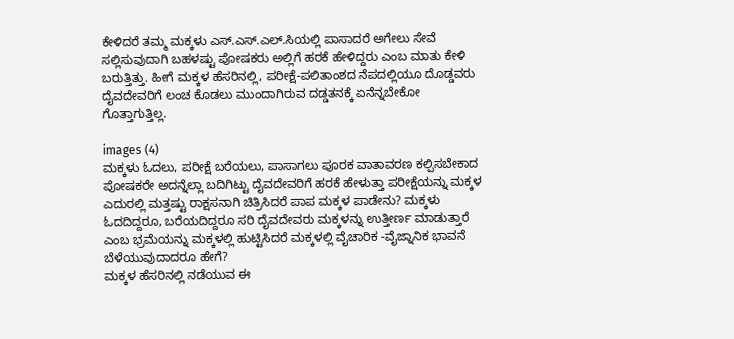ಕೇಳಿದರೆ ತಮ್ಮ ಮಕ್ಕಳು ಎಸ್.ಎಸ್.ಎಲ್.ಸಿಯಲ್ಲಿ ಪಾಸಾದರೆ ಅಗೇಲು ಸೇವೆ ಸಲ್ಲಿಸುವುದಾಗಿ ಬಹಳಷ್ಟು ಪೋಷಕರು ಅಲ್ಲಿಗೆ ಹರಕೆ ಹೇಳಿದ್ದರು ಎಂಬ ಮಾತು ಕೇಳಿ ಬರುತ್ತಿತ್ತು. ಹೀಗೆ ಮಕ್ಕಳ ಹೆಸರಿನಲ್ಲಿ, ಪರೀಕ್ಷೆ-ಪಲಿತಾಂಶದ ನೆಪದಲ್ಲಿಯೂ ದೊಡ್ಡವರು ದೈವದೇವರಿಗೆ ಲಂಚ ಕೊಡಲು ಮುಂದಾಗಿರುವ ದಡ್ಡತನಕ್ಕೆ ಏನೆನ್ನಬೇಕೋ ಗೊತ್ತಾಗುತ್ತಿಲ್ಲ.

images (4)
ಮಕ್ಕಳು ಓದಲು, ಪರೀಕ್ಷೆ ಬರೆಯಲು, ಪಾಸಾಗಲು ಪೂರಕ ವಾತಾವರಣ ಕಲ್ಪಿಸಬೇಕಾದ ಪೋಷಕರೇ ಅದನ್ನೆಲ್ಲಾ ಬದಿಗಿಟ್ಟು ದೈವದೇವರಿಗೆ ಹರಕೆ ಹೇಳುತ್ತಾ ಪರೀಕ್ಷೆಯನ್ನು ಮಕ್ಕಳ ಎದುರಲ್ಲಿ ಮತ್ತಷ್ಟು ರಾಕ್ಷಸನಾಗಿ ಚಿತ್ರಿಸಿದರೆ ಪಾಪ ಮಕ್ಕಳ ಪಾಡೇನು? ಮಕ್ಕಳು ಓದದಿದ್ದರೂ, ಬರೆಯದಿದ್ದರೂ ಸರಿ ದೈವದೇವರು ಮಕ್ಕಳನ್ನು ಉತ್ತೀರ್ಣ ಮಾಡುತ್ತಾರೆ ಎಂಬ ಭ್ರಮೆಯನ್ನು ಮಕ್ಕಳಲ್ಲಿ ಹುಟ್ಟಿಸಿದರೆ ಮಕ್ಕಳಲ್ಲಿ ವೈಚಾರಿಕ -ವೈಜ್ನಾನಿಕ ಭಾವನೆ ಬೆಳೆಯುವುದಾದರೂ ಹೇಗೆ?
ಮಕ್ಕಳ ಹೆಸರಿನಲ್ಲಿ ನಡೆಯುವ ಈ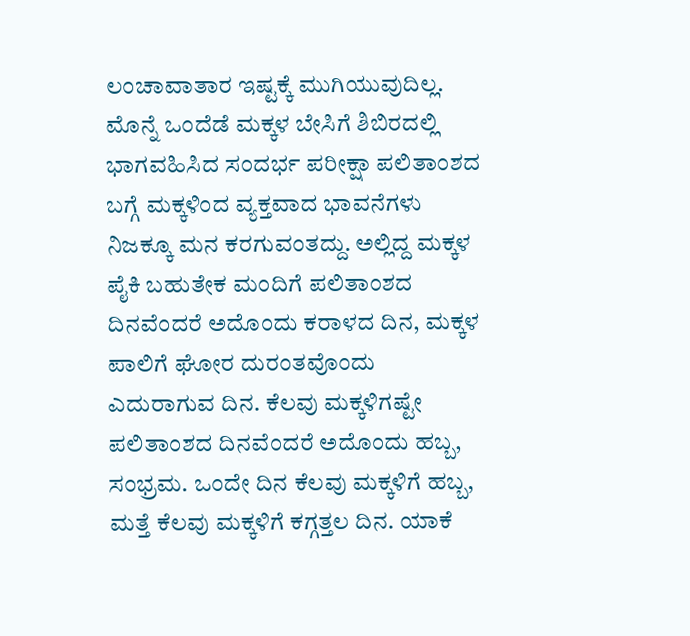ಲಂಚಾವಾತಾರ ಇಷ್ಟಕ್ಕೆ ಮುಗಿಯುವುದಿಲ್ಲ. ಮೊನ್ನೆ ಒಂದೆಡೆ ಮಕ್ಕಳ ಬೇಸಿಗೆ ಶಿಬಿರದಲ್ಲಿ ಭಾಗವಹಿಸಿದ ಸಂದರ್ಭ ಪರೀಕ್ಷಾ ಪಲಿತಾಂಶದ ಬಗ್ಗೆ ಮಕ್ಕಳಿಂದ ವ್ಯಕ್ತವಾದ ಭಾವನೆಗಳು ನಿಜಕ್ಕೂ ಮನ ಕರಗುವಂತದ್ದು. ಅಲ್ಲಿದ್ದ ಮಕ್ಕಳ ಪೈಕಿ ಬಹುತೇಕ ಮಂದಿಗೆ ಪಲಿತಾಂಶದ ದಿನವೆಂದರೆ ಅದೊಂದು ಕರಾಳದ ದಿನ, ಮಕ್ಕಳ ಪಾಲಿಗೆ ಘೋರ ದುರಂತವೊಂದು ಎದುರಾಗುವ ದಿನ. ಕೆಲವು ಮಕ್ಕಳಿಗಷ್ಟೇ ಪಲಿತಾಂಶದ ದಿನವೆಂದರೆ ಅದೊಂದು ಹಬ್ಬ, ಸಂಭ್ರಮ. ಒಂದೇ ದಿನ ಕೆಲವು ಮಕ್ಕಳಿಗೆ ಹಬ್ಬ, ಮತ್ತೆ ಕೆಲವು ಮಕ್ಕಳಿಗೆ ಕಗ್ಗತ್ತಲ ದಿನ. ಯಾಕೆ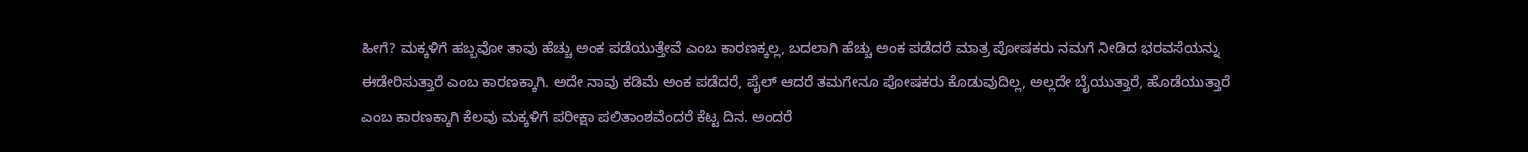ಹೀಗೆ? ಮಕ್ಕಳಿಗೆ ಹಬ್ಬವೋ ತಾವು ಹೆಚ್ಚು ಅಂಕ ಪಡೆಯುತ್ತೇವೆ ಎಂಬ ಕಾರಣಕ್ಕಲ್ಲ, ಬದಲಾಗಿ ಹೆಚ್ಚು ಅಂಕ ಪಡೆದರೆ ಮಾತ್ರ ಪೋಷಕರು ನಮಗೆ ನೀಡಿದ ಭರವಸೆಯನ್ನು ಈಡೇರಿಸುತ್ತಾರೆ ಎಂಬ ಕಾರಣಕ್ಕಾಗಿ. ಅದೇ ನಾವು ಕಡಿಮೆ ಅಂಕ ಪಡೆದರೆ, ಪೈಲ್ ಆದರೆ ತಮಗೇನೂ ಪೋಷಕರು ಕೊಡುವುದಿಲ್ಲ, ಅಲ್ಲದೇ ಬೈಯುತ್ತಾರೆ, ಹೊಡೆಯುತ್ತಾರೆ ಎಂಬ ಕಾರಣಕ್ಕಾಗಿ ಕೆಲವು ಮಕ್ಕಳಿಗೆ ಪರೀಕ್ಷಾ ಪಲಿತಾಂಶವೆಂದರೆ ಕೆಟ್ಟ ದಿನ. ಅಂದರೆ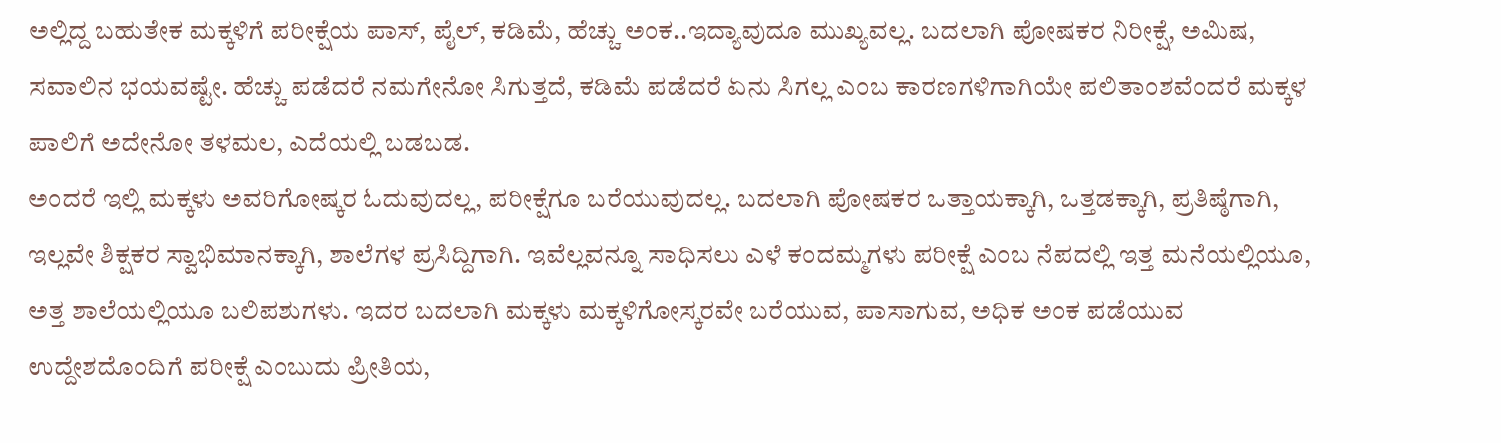ಅಲ್ಲಿದ್ದ ಬಹುತೇಕ ಮಕ್ಕಳಿಗೆ ಪರೀಕ್ಷೆಯ ಪಾಸ್, ಪೈಲ್, ಕಡಿಮೆ, ಹೆಚ್ಚು ಅಂಕ..ಇದ್ಯಾವುದೂ ಮುಖ್ಯವಲ್ಲ. ಬದಲಾಗಿ ಪೋಷಕರ ನಿರೀಕ್ಷೆ, ಅಮಿಷ, ಸವಾಲಿನ ಭಯವಷ್ಟೇ. ಹೆಚ್ಚು ಪಡೆದರೆ ನಮಗೇನೋ ಸಿಗುತ್ತದೆ, ಕಡಿಮೆ ಪಡೆದರೆ ಏನು ಸಿಗಲ್ಲ ಎಂಬ ಕಾರಣಗಳಿಗಾಗಿಯೇ ಪಲಿತಾಂಶವೆಂದರೆ ಮಕ್ಕಳ ಪಾಲಿಗೆ ಅದೇನೋ ತಳಮಲ, ಎದೆಯಲ್ಲಿ ಬಡಬಡ.
ಅಂದರೆ ಇಲ್ಲಿ ಮಕ್ಕಳು ಅವರಿಗೋಷ್ಕರ ಓದುವುದಲ್ಲ, ಪರೀಕ್ಷೆಗೂ ಬರೆಯುವುದಲ್ಲ. ಬದಲಾಗಿ ಪೋಷಕರ ಒತ್ತಾಯಕ್ಕಾಗಿ, ಒತ್ತಡಕ್ಕಾಗಿ, ಪ್ರತಿಷ್ಠೆಗಾಗಿ, ಇಲ್ಲವೇ ಶಿಕ್ಷಕರ ಸ್ವಾಭಿಮಾನಕ್ಕಾಗಿ, ಶಾಲೆಗಳ ಪ್ರಸಿದ್ದಿಗಾಗಿ. ಇವೆಲ್ಲವನ್ನೂ ಸಾಧಿಸಲು ಎಳೆ ಕಂದಮ್ಮಗಳು ಪರೀಕ್ಷೆ ಎಂಬ ನೆಪದಲ್ಲಿ ಇತ್ತ ಮನೆಯಲ್ಲಿಯೂ, ಅತ್ತ ಶಾಲೆಯಲ್ಲಿಯೂ ಬಲಿಪಶುಗಳು. ಇದರ ಬದಲಾಗಿ ಮಕ್ಕಳು ಮಕ್ಕಳಿಗೋಸ್ಕರವೇ ಬರೆಯುವ, ಪಾಸಾಗುವ, ಅಧಿಕ ಅಂಕ ಪಡೆಯುವ ಉದ್ದೇಶದೊಂದಿಗೆ ಪರೀಕ್ಷೆ ಎಂಬುದು ಪ್ರೀತಿಯ,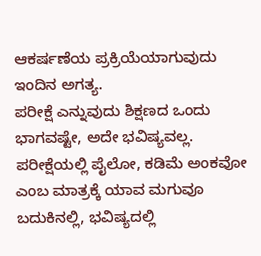ಆಕರ್ಷಣೆಯ ಪ್ರಕ್ರಿಯೆಯಾಗುವುದು ಇಂದಿನ ಅಗತ್ಯ.
ಪರೀಕ್ಷೆ ಎನ್ನುವುದು ಶಿಕ್ಷಣದ ಒಂದು ಭಾಗವಷ್ಟೇ, ಅದೇ ಭವಿಷ್ಯವಲ್ಲ. ಪರೀಕ್ಷೆಯಲ್ಲಿ ಪೈಲೋ, ಕಡಿಮೆ ಅಂಕವೋ ಎಂಬ ಮಾತ್ರಕ್ಕೆ ಯಾವ ಮಗುವೂ ಬದುಕಿನಲ್ಲಿ, ಭವಿಷ್ಯದಲ್ಲಿ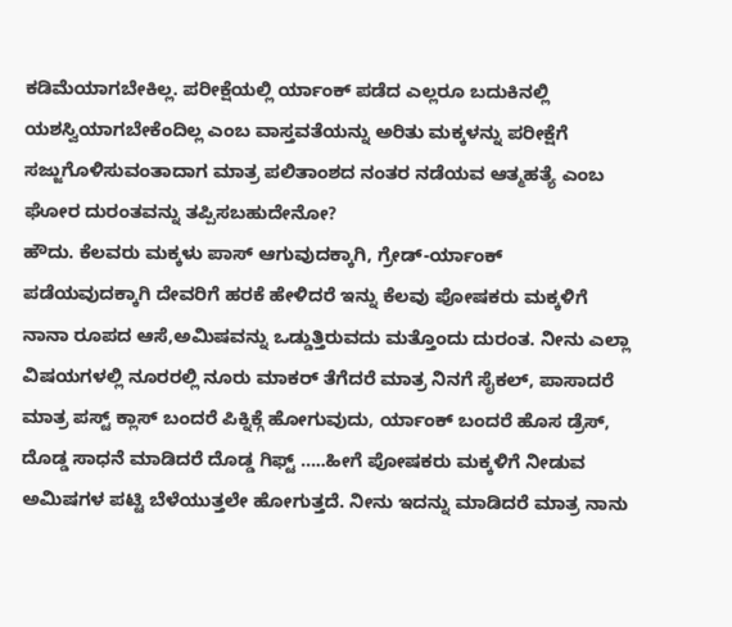ಕಡಿಮೆಯಾಗಬೇಕಿಲ್ಲ. ಪರೀಕ್ಷೆಯಲ್ಲಿ ರ್ಯಾಂಕ್ ಪಡೆದ ಎಲ್ಲರೂ ಬದುಕಿನಲ್ಲಿ ಯಶಸ್ವಿಯಾಗಬೇಕೆಂದಿಲ್ಲ ಎಂಬ ವಾಸ್ತವತೆಯನ್ನು ಅರಿತು ಮಕ್ಕಳನ್ನು ಪರೀಕ್ಷೆಗೆ ಸಜ್ಜುಗೊಳಿಸುವಂತಾದಾಗ ಮಾತ್ರ ಪಲಿತಾಂಶದ ನಂತರ ನಡೆಯವ ಆತ್ಮಹತ್ಯೆ ಎಂಬ ಘೋರ ದುರಂತವನ್ನು ತಪ್ಪಿಸಬಹುದೇನೋ?
ಹೌದು. ಕೆಲವರು ಮಕ್ಕಳು ಪಾಸ್ ಆಗುವುದಕ್ಕಾಗಿ, ಗ್ರೇಡ್-ರ್ಯಾಂಕ್ ಪಡೆಯವುದಕ್ಕಾಗಿ ದೇವರಿಗೆ ಹರಕೆ ಹೇಳಿದರೆ ಇನ್ನು ಕೆಲವು ಪೋಷಕರು ಮಕ್ಕಳಿಗೆ ನಾನಾ ರೂಪದ ಆಸೆ,ಅಮಿಷವನ್ನು ಒಡ್ಡುತ್ತಿರುವದು ಮತ್ತೊಂದು ದುರಂತ. ನೀನು ಎಲ್ಲಾ ವಿಷಯಗಳಲ್ಲಿ ನೂರರಲ್ಲಿ ನೂರು ಮಾಕರ್ ತೆಗೆದರೆ ಮಾತ್ರ ನಿನಗೆ ಸೈಕಲ್, ಪಾಸಾದರೆ ಮಾತ್ರ ಪಸ್ಟ್ ಕ್ಲಾಸ್ ಬಂದರೆ ಪಿಕ್ನಿಕ್ಗೆ ಹೋಗುವುದು, ರ್ಯಾಂಕ್ ಬಂದರೆ ಹೊಸ ಡ್ರೆಸ್, ದೊಡ್ಡ ಸಾಧನೆ ಮಾಡಿದರೆ ದೊಡ್ಡ ಗಿಫ್ಟ್ …..ಹೀಗೆ ಪೋಷಕರು ಮಕ್ಕಳಿಗೆ ನೀಡುವ ಅಮಿಷಗಳ ಪಟ್ಟಿ ಬೆಳೆಯುತ್ತಲೇ ಹೋಗುತ್ತದೆ. ನೀನು ಇದನ್ನು ಮಾಡಿದರೆ ಮಾತ್ರ ನಾನು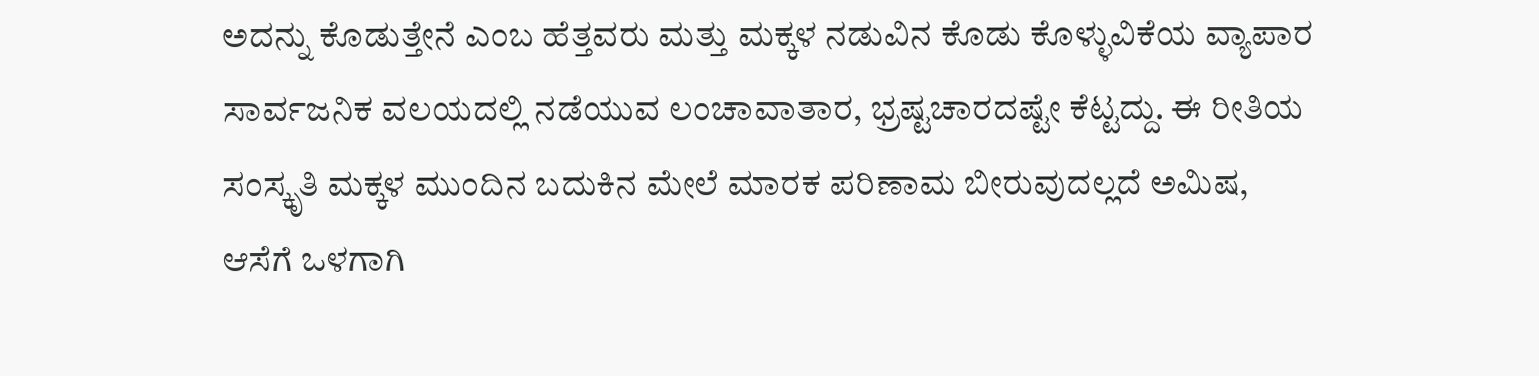ಅದನ್ನು ಕೊಡುತ್ತೇನೆ ಎಂಬ ಹೆತ್ತವರು ಮತ್ತು ಮಕ್ಕಳ ನಡುವಿನ ಕೊಡು ಕೊಳ್ಳುವಿಕೆಯ ವ್ಯಾಪಾರ ಸಾರ್ವಜನಿಕ ವಲಯದಲ್ಲಿ ನಡೆಯುವ ಲಂಚಾವಾತಾರ, ಭ್ರಷ್ಟಚಾರದಷ್ಟೇ ಕೆಟ್ಟದ್ದು. ಈ ರೀತಿಯ ಸಂಸ್ಕೃತಿ ಮಕ್ಕಳ ಮುಂದಿನ ಬದುಕಿನ ಮೇಲೆ ಮಾರಕ ಪರಿಣಾಮ ಬೀರುವುದಲ್ಲದೆ ಅಮಿಷ, ಆಸೆಗೆ ಒಳಗಾಗಿ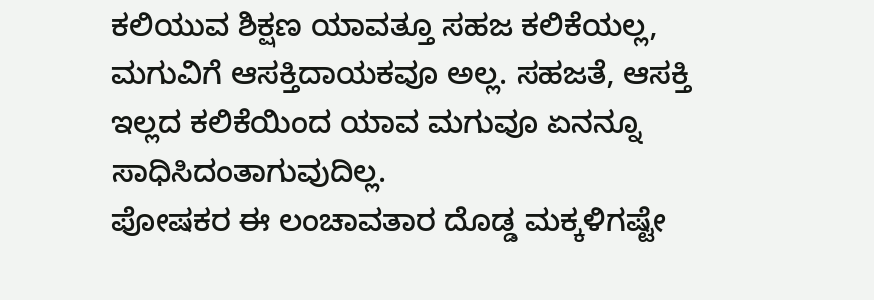ಕಲಿಯುವ ಶಿಕ್ಷಣ ಯಾವತ್ತೂ ಸಹಜ ಕಲಿಕೆಯಲ್ಲ, ಮಗುವಿಗೆ ಆಸಕ್ತಿದಾಯಕವೂ ಅಲ್ಲ. ಸಹಜತೆ, ಆಸಕ್ತಿ ಇಲ್ಲದ ಕಲಿಕೆಯಿಂದ ಯಾವ ಮಗುವೂ ಏನನ್ನೂ ಸಾಧಿಸಿದಂತಾಗುವುದಿಲ್ಲ.
ಪೋಷಕರ ಈ ಲಂಚಾವತಾರ ದೊಡ್ಡ ಮಕ್ಕಳಿಗಷ್ಟೇ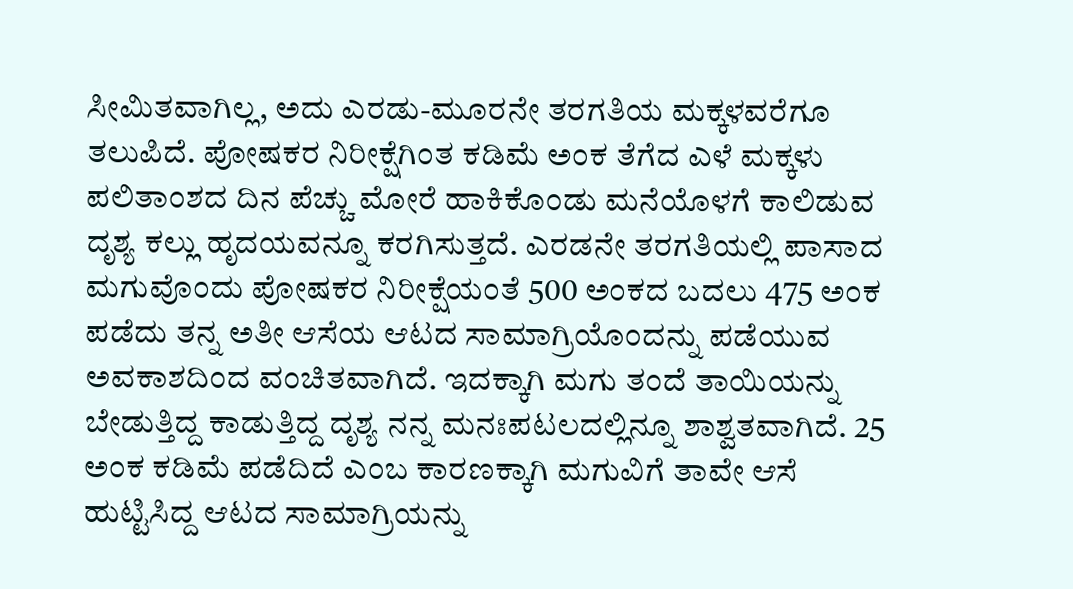ಸೀಮಿತವಾಗಿಲ್ಲ, ಅದು ಎರಡು-ಮೂರನೇ ತರಗತಿಯ ಮಕ್ಕಳವರೆಗೂ ತಲುಪಿದೆ. ಪೋಷಕರ ನಿರೀಕ್ಷೆಗಿಂತ ಕಡಿಮೆ ಅಂಕ ತೆಗೆದ ಎಳೆ ಮಕ್ಕಳು ಪಲಿತಾಂಶದ ದಿನ ಪೆಚ್ಚು ಮೋರೆ ಹಾಕಿಕೊಂಡು ಮನೆಯೊಳಗೆ ಕಾಲಿಡುವ ದೃಶ್ಯ ಕಲ್ಲು ಹೃದಯವನ್ನೂ ಕರಗಿಸುತ್ತದೆ. ಎರಡನೇ ತರಗತಿಯಲ್ಲಿ ಪಾಸಾದ ಮಗುವೊಂದು ಪೋಷಕರ ನಿರೀಕ್ಷೆಯಂತೆ 500 ಅಂಕದ ಬದಲು 475 ಅಂಕ ಪಡೆದು ತನ್ನ ಅತೀ ಆಸೆಯ ಆಟದ ಸಾಮಾಗ್ರಿಯೊಂದನ್ನು ಪಡೆಯುವ ಅವಕಾಶದಿಂದ ವಂಚಿತವಾಗಿದೆ. ಇದಕ್ಕಾಗಿ ಮಗು ತಂದೆ ತಾಯಿಯನ್ನು ಬೇಡುತ್ತಿದ್ದ ಕಾಡುತ್ತಿದ್ದ ದೃಶ್ಯ ನನ್ನ ಮನಃಪಟಲದಲ್ಲಿನ್ನೂ ಶಾಶ್ವತವಾಗಿದೆ. 25 ಅಂಕ ಕಡಿಮೆ ಪಡೆದಿದೆ ಎಂಬ ಕಾರಣಕ್ಕಾಗಿ ಮಗುವಿಗೆ ತಾವೇ ಆಸೆ ಹುಟ್ಟಿಸಿದ್ದ ಆಟದ ಸಾಮಾಗ್ರಿಯನ್ನು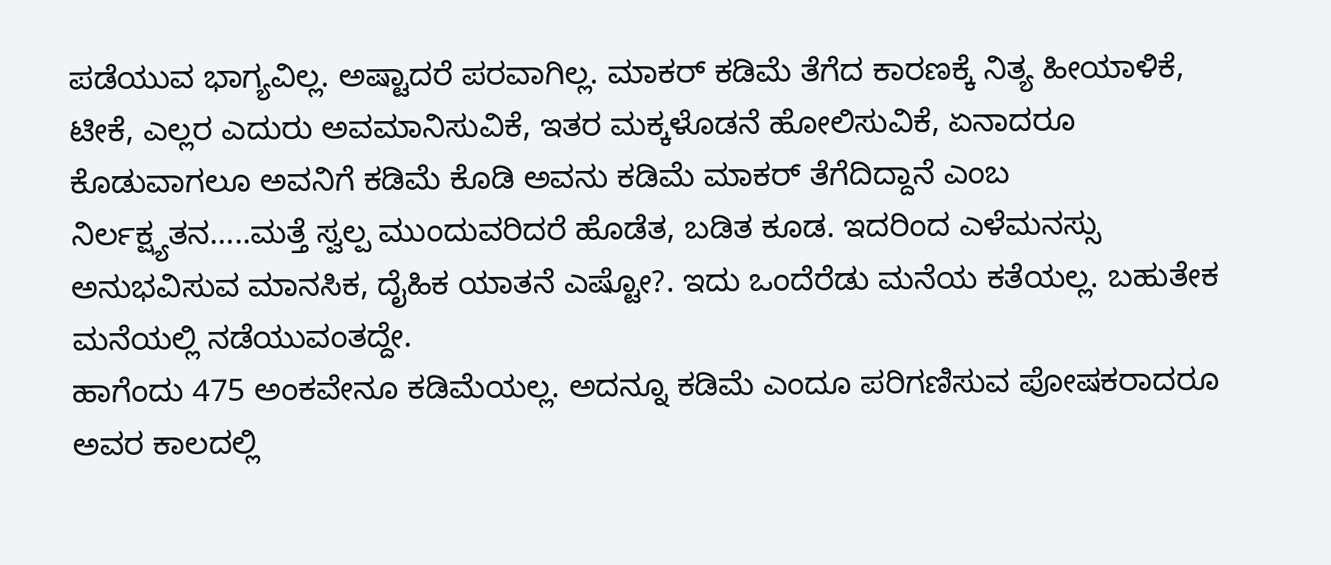ಪಡೆಯುವ ಭಾಗ್ಯವಿಲ್ಲ. ಅಷ್ಟಾದರೆ ಪರವಾಗಿಲ್ಲ. ಮಾಕರ್ ಕಡಿಮೆ ತೆಗೆದ ಕಾರಣಕ್ಕೆ ನಿತ್ಯ ಹೀಯಾಳಿಕೆ, ಟೀಕೆ, ಎಲ್ಲರ ಎದುರು ಅವಮಾನಿಸುವಿಕೆ, ಇತರ ಮಕ್ಕಳೊಡನೆ ಹೋಲಿಸುವಿಕೆ, ಏನಾದರೂ ಕೊಡುವಾಗಲೂ ಅವನಿಗೆ ಕಡಿಮೆ ಕೊಡಿ ಅವನು ಕಡಿಮೆ ಮಾಕರ್ ತೆಗೆದಿದ್ದಾನೆ ಎಂಬ ನಿರ್ಲಕ್ಷ್ಯತನ…..ಮತ್ತೆ ಸ್ವಲ್ಪ ಮುಂದುವರಿದರೆ ಹೊಡೆತ, ಬಡಿತ ಕೂಡ. ಇದರಿಂದ ಎಳೆಮನಸ್ಸು ಅನುಭವಿಸುವ ಮಾನಸಿಕ, ದೈಹಿಕ ಯಾತನೆ ಎಷ್ಟೋ?. ಇದು ಒಂದೆರೆಡು ಮನೆಯ ಕತೆಯಲ್ಲ. ಬಹುತೇಕ ಮನೆಯಲ್ಲಿ ನಡೆಯುವಂತದ್ದೇ.
ಹಾಗೆಂದು 475 ಅಂಕವೇನೂ ಕಡಿಮೆಯಲ್ಲ. ಅದನ್ನೂ ಕಡಿಮೆ ಎಂದೂ ಪರಿಗಣಿಸುವ ಪೋಷಕರಾದರೂ ಅವರ ಕಾಲದಲ್ಲಿ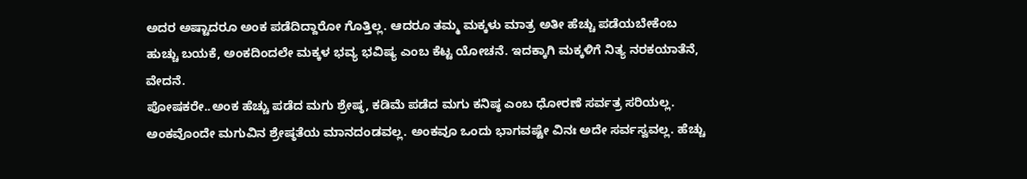ಅದರ ಅಷ್ಟಾದರೂ ಅಂಕ ಪಡೆದಿದ್ದಾರೋ ಗೊತ್ತಿಲ್ಲ. ಆದರೂ ತಮ್ಮ ಮಕ್ಕಳು ಮಾತ್ರ ಅತೀ ಹೆಚ್ಚು ಪಡೆಯಬೇಕೆಂಬ ಹುಚ್ಚು ಬಯಕೆ, ಅಂಕದಿಂದಲೇ ಮಕ್ಕಳ ಭವ್ಯ ಭವಿಷ್ಯ ಎಂಬ ಕೆಟ್ಟ ಯೋಚನೆ. ಇದಕ್ಕಾಗಿ ಮಕ್ಕಳಿಗೆ ನಿತ್ಯ ನರಕಯಾತೆನೆ, ವೇದನೆ.
ಪೋಷಕರೇ..ಅಂಕ ಹೆಚ್ಚು ಪಡೆದ ಮಗು ಶ್ರೇಷ್ಠ, ಕಡಿಮೆ ಪಡೆದ ಮಗು ಕನಿಷ್ಠ ಎಂಬ ಧೋರಣೆ ಸರ್ವತ್ರ ಸರಿಯಲ್ಲ. ಅಂಕವೊಂದೇ ಮಗುವಿನ ಶ್ರೇಷ್ಠತೆಯ ಮಾನದಂಡವಲ್ಲ. ಅಂಕವೂ ಒಂದು ಭಾಗವಷ್ಟೇ ವಿನಃ ಅದೇ ಸರ್ವಸ್ವವಲ್ಲ. ಹೆಚ್ಚು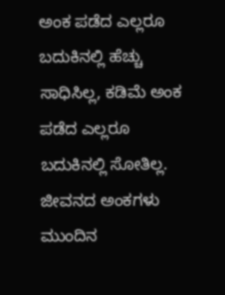ಅಂಕ ಪಡೆದ ಎಲ್ಲರೂ ಬದುಕಿನಲ್ಲಿ ಹೆಚ್ಚು ಸಾಧಿಸಿಲ್ಲ, ಕಡಿಮೆ ಅಂಕ ಪಡೆದ ಎಲ್ಲರೂ ಬದುಕಿನಲ್ಲಿ ಸೋತಿಲ್ಲ. ಜೀವನದ ಅಂಕಗಳು ಮುಂದಿನ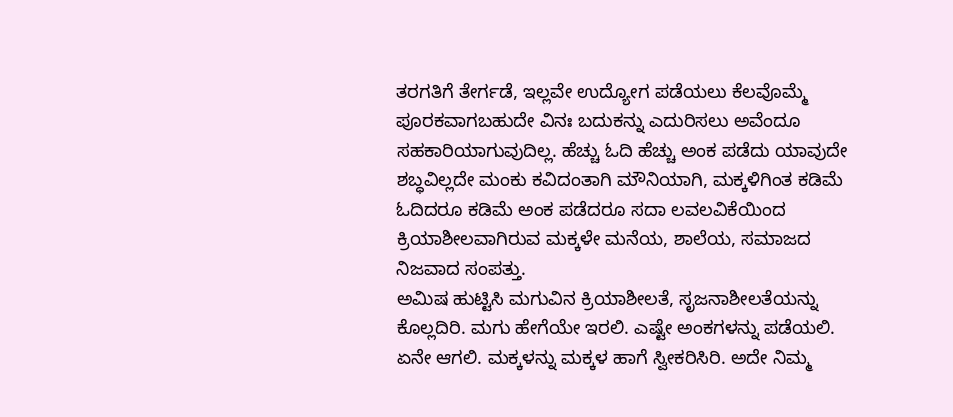ತರಗತಿಗೆ ತೇರ್ಗಡೆ, ಇಲ್ಲವೇ ಉದ್ಯೋಗ ಪಡೆಯಲು ಕೆಲವೊಮ್ಮೆ ಪೂರಕವಾಗಬಹುದೇ ವಿನಃ ಬದುಕನ್ನು ಎದುರಿಸಲು ಅವೆಂದೂ ಸಹಕಾರಿಯಾಗುವುದಿಲ್ಲ. ಹೆಚ್ಚು ಓದಿ ಹೆಚ್ಚು ಅಂಕ ಪಡೆದು ಯಾವುದೇ ಶಬ್ಧವಿಲ್ಲದೇ ಮಂಕು ಕವಿದಂತಾಗಿ ಮೌನಿಯಾಗಿ, ಮಕ್ಕಳಿಗಿಂತ ಕಡಿಮೆ ಓದಿದರೂ ಕಡಿಮೆ ಅಂಕ ಪಡೆದರೂ ಸದಾ ಲವಲವಿಕೆಯಿಂದ ಕ್ರಿಯಾಶೀಲವಾಗಿರುವ ಮಕ್ಕಳೇ ಮನೆಯ, ಶಾಲೆಯ, ಸಮಾಜದ ನಿಜವಾದ ಸಂಪತ್ತು.
ಅಮಿಷ ಹುಟ್ಟಿಸಿ ಮಗುವಿನ ಕ್ರಿಯಾಶೀಲತೆ, ಸೃಜನಾಶೀಲತೆಯನ್ನು ಕೊಲ್ಲದಿರಿ. ಮಗು ಹೇಗೆಯೇ ಇರಲಿ. ಎಷ್ಟೇ ಅಂಕಗಳನ್ನು ಪಡೆಯಲಿ. ಏನೇ ಆಗಲಿ. ಮಕ್ಕಳನ್ನು ಮಕ್ಕಳ ಹಾಗೆ ಸ್ವೀಕರಿಸಿರಿ. ಅದೇ ನಿಮ್ಮ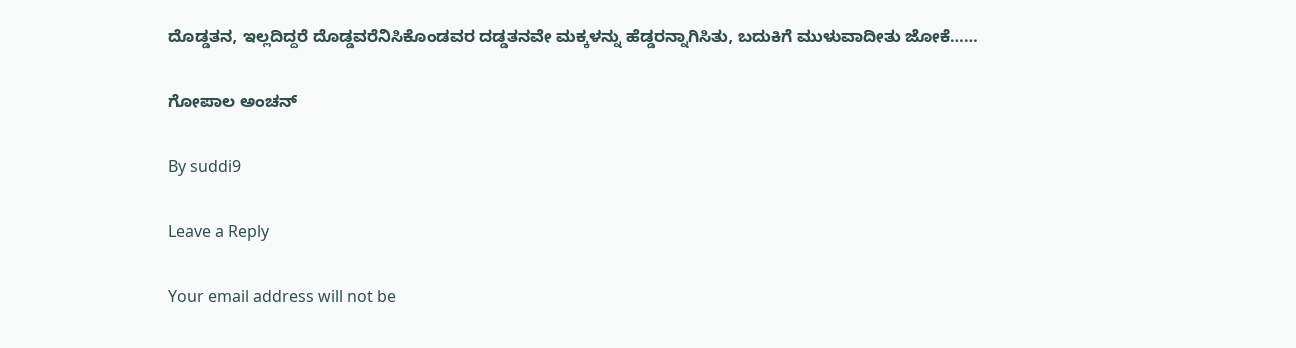ದೊಡ್ಡತನ, ಇಲ್ಲದಿದ್ದರೆ ದೊಡ್ಡವರೆನಿಸಿಕೊಂಡವರ ದಡ್ಡತನವೇ ಮಕ್ಕಳನ್ನು ಹೆಡ್ಡರನ್ನಾಗಿಸಿತು, ಬದುಕಿಗೆ ಮುಳುವಾದೀತು ಜೋಕೆ……

ಗೋಪಾಲ ಅಂಚನ್

By suddi9

Leave a Reply

Your email address will not be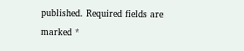published. Required fields are marked *